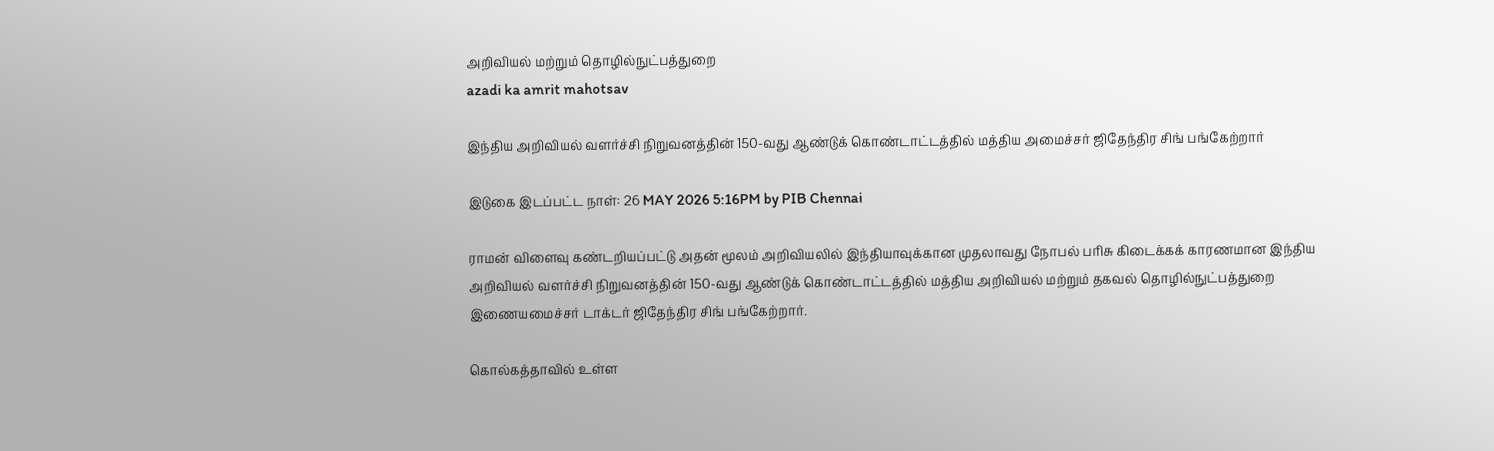அறிவியல் மற்றும் தொழில்நுட்பத்துறை
azadi ka amrit mahotsav

இந்திய அறிவியல் வளர்ச்சி நிறுவனத்தின் 150-வது ஆண்டுக் கொண்டாட்டத்தில் மத்திய அமைச்சர் ஜிதேந்திர சிங் பங்கேற்றார்

இடுகை இடப்பட்ட நாள்: 26 MAY 2026 5:16PM by PIB Chennai

ராமன் விளைவு கண்டறியப்பட்டு அதன் மூலம் அறிவியலில் இந்தியாவுக்கான முதலாவது நோபல் பரிசு கிடைக்கக் காரணமான இந்திய அறிவியல் வளர்ச்சி நிறுவனத்தின் 150-வது ஆண்டுக் கொண்டாட்டத்தில் மத்திய அறிவியல் மற்றும் தகவல் தொழில்நுட்பத்துறை  இணையமைச்சர் டாக்டர் ஜிதேந்திர சிங் பங்கேற்றார்.

கொல்கத்தாவில் உள்ள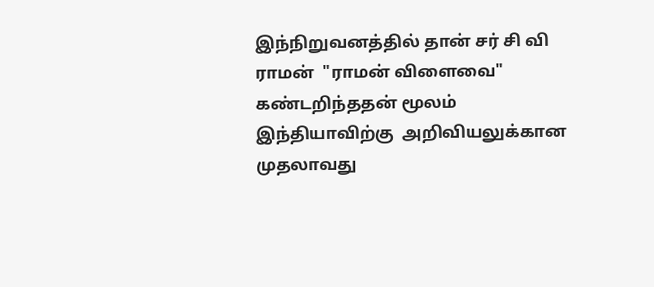இந்நிறுவனத்தில் தான் சர் சி வி ராமன்  "ராமன் விளைவை" கண்டறிந்ததன் மூலம் இந்தியாவிற்கு  அறிவியலுக்கான முதலாவது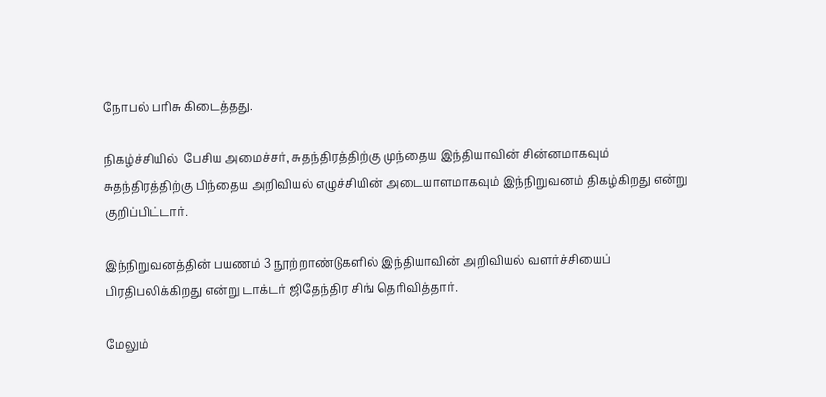நோபல் பரிசு கிடைத்தது.

நிகழ்ச்சியில்  பேசிய அமைச்சர், சுதந்திரத்திற்கு முந்தைய இந்தியாவின் சின்னமாகவும் சுதந்திரத்திற்கு பிந்தைய அறிவியல் எழுச்சியின் அடையாளமாகவும் இந்நிறுவனம் திகழ்கிறது என்று குறிப்பிட்டார்.

இந்நிறுவனத்தின் பயணம் 3 நூற்றாண்டுகளில் இந்தியாவின் அறிவியல் வளர்ச்சியைப் பிரதிபலிக்கிறது என்று டாக்டர் ஜிதேந்திர சிங் தெரிவித்தார்.

மேலும்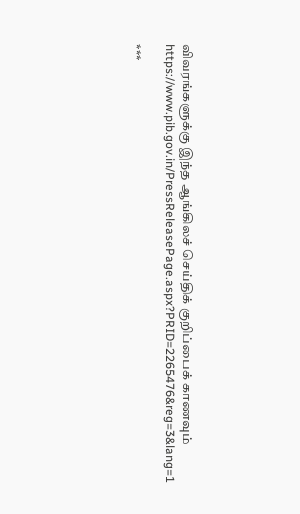விவரங்களுக்கு இந்த ஆங்கிலச் செய்திக் குறிப்பைக் காணவும் https://www.pib.gov.in/PressReleasePage.aspx?PRID=2265476&reg=3&lang=1

***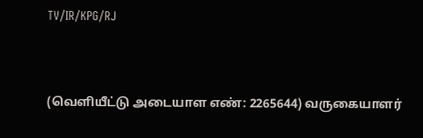TV/IR/KPG/RJ


(வெளியீட்டு அடையாள எண்: 2265644) வருகையாளர்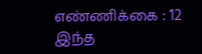எண்ணிக்கை : 12
இந்த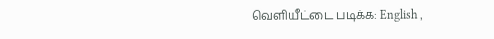வெளியீட்டை படிக்க: English ,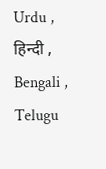Urdu , हिन्दी , Bengali , Telugu